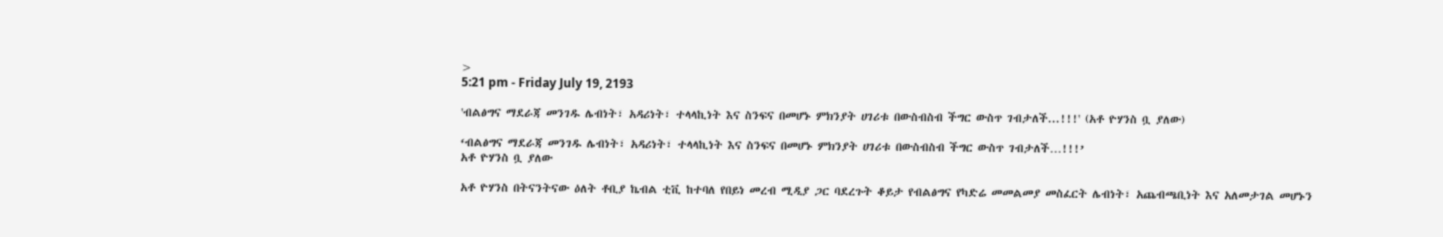>
5:21 pm - Friday July 19, 2193

'ብልፅግና ማደራጃ መንገዱ ሌብነት፣ አዳሪነት፣ ተላላኪነት እና ስንፍና በመሆኑ ምክንያት ሀገሪቱ በውስብስብ ችግር ውስጥ ገብታለች...!!!' (አቶ ዮሃንስ ቧ ያለው)

‘ብልፅግና ማደራጃ መንገዱ ሌብነት፣ አዳሪነት፣ ተላላኪነት እና ስንፍና በመሆኑ ምክንያት ሀገሪቱ በውስብስብ ችግር ውስጥ ገብታለች…!!!’
አቶ ዮሃንስ ቧ ያለው

አቶ ዮሃንስ በትናንትናው ዕለት ቶቢያ ኬብል ቲቪ ከተባለ የበይነ መረብ ሚዲያ ጋር ባደረጉት ቆይታ የብልፅግና የካድሬ መመልመያ መስፈርት ሌብነት፣ አጨብጫቢነት እና አለመታገል መሆኑን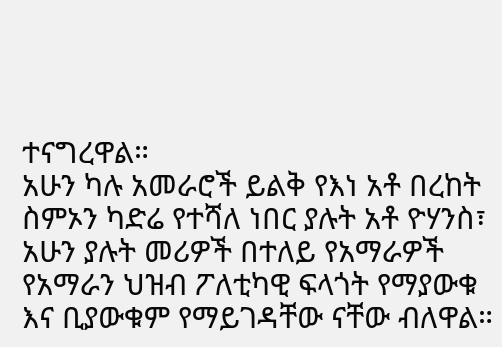ተናግረዋል።
አሁን ካሉ አመራሮች ይልቅ የእነ አቶ በረከት ስምኦን ካድሬ የተሻለ ነበር ያሉት አቶ ዮሃንስ፣ አሁን ያሉት መሪዎች በተለይ የአማራዎች የአማራን ህዝብ ፖለቲካዊ ፍላጎት የማያውቁ እና ቢያውቁም የማይገዳቸው ናቸው ብለዋል።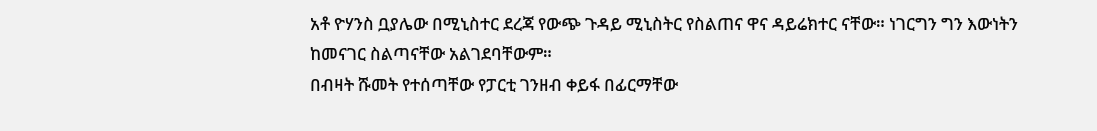አቶ ዮሃንስ ቧያሌው በሚኒስተር ደረጃ የውጭ ጉዳይ ሚኒስትር የስልጠና ዋና ዳይሬክተር ናቸው። ነገርግን ግን እውነትን ከመናገር ስልጣናቸው አልገደባቸውም።
በብዛት ሹመት የተሰጣቸው የፓርቲ ገንዘብ ቀይፋ በፊርማቸው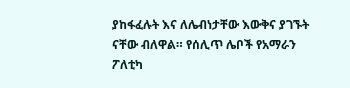ያከፋፈሉት እና ለሌብነታቸው እውቅና ያገኙት ናቸው ብለዋል። የሰሊጥ ሌቦች የአማራን ፖለቲካ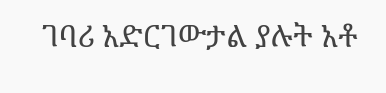ገባሪ አድርገውታል ያሉት አቶ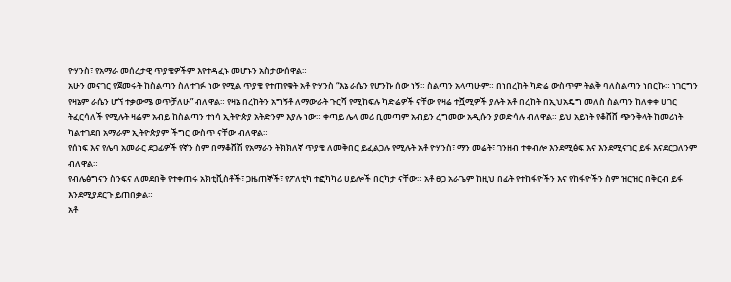ዮሃንስ፣ የአማራ መሰረታዊ ጥያቄዎችም እየተዳፈኑ መሆኑን አስታውሰዋል።
አሁን መናገር የጀመሩት ከስልጣን ስለተገፉ ነው የሚል ጥያቄ የተጠየቁት አቶ ዮሃንስ “እኔ ራሴን የሆንኩ ሰው ነኝ። ስልጣን አላጣሁም። በነበረከት ካድሬ ውስጥም ትልቅ ባለስልጣን ነበርኩ። ነገርግን የዛኔም ራሴን ሆኘ ተቃውሜ ወጥቻለሁ” ብለዋል። የዛኔ በረከትን አግኝቶ ለማውራት ጉርሻ የሚከፍሉ ካድሬዎች ናቸው የዛሬ ተሿሚዎች ያሉት አቶ በረከት በኢህአዴግ መለስ ስልጣን ከለቀቀ ሀገር ትፈርሳለች የሚሉት ዛሬም አብይ ከስልጣን ተነሳ ኢትዮጵያ አትድንም እያሉ ነው። ቀጣይ ሌላ መሪ ቢመጣም አብይን ረግመው አዲሱን ያወድሳሉ ብለዋል። ይህ አይነት የቆሸሸ ጭንቅላት ከመሪነት ካልተገደበ አማራም ኢትዮጵያም ችግር ውስጥ ናቸው ብለዋል።
የሰነፍ እና የሌባ አመራር ደጋፊዎች የኛን ስም በማቆሸሽ የአማራን ትክክለኛ ጥያቄ ለመቅበር ይፈልጋሉ የሚሉት አቶ ዮሃንስ፣ ማን መሬት፣ ገንዘብ ተቀብሎ እንደሚፅፍ እና እንደሚናገር ይፋ እናደርጋለንም ብለዋል።
የብሌፅግናን ስንፍና ለመደበቅ የተቀጠሩ አክቲቪስቶች፣ ጋዜጠኞች፣ የፖለቲካ ተፎካካሪ ሀይሎች በርካታ ናቸው። አቶ ፀጋ አራጌም ከዚህ በፊት የተከፋዮችን እና የከፋዮችን ስም ዝርዝር በቅርብ ይፋ እንደሚያደርጉ ይጠበቃል።
አቶ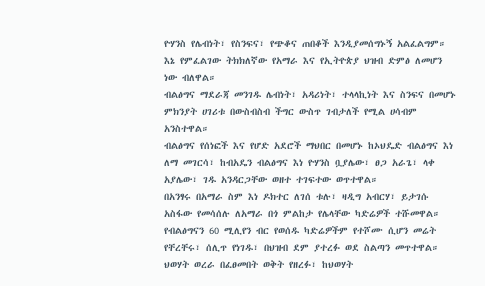ዮሃንስ የሌብነት፣ የስንፍና፣ የጭቆና ጠበቆች እንዲያመሰግኑኝ አልፈልግም። እኔ የምፈልገው ትክክለኛው የአማራ እና የኢትዮጵያ ህዝብ ድምፅ ለመሆን ነው ብለዋል።
ብልፅግና ማደራጃ መንገዱ ሌብነት፣ አዳሪነት፣ ተላላኪነት እና ስንፍና በመሆኑ ምክንያት ሀገሪቱ በውስብስብ ችግር ውስጥ ገብታለች የሚል ሀሳብም አንስተዋል።
ብልፅግና የሰነፎች እና የሆድ አደሮች ማህበር በመሆኑ ከኦህዴድ ብልፅግና እነ ለማ መገርሳ፣ ከብአዴን ብልፅግና እነ ዮሃንስ ቧያሌው፣ ፀጋ አራጌ፣ ላቀ አያሌው፣ ገዱ አንዳርጋቸው ወዘተ ተገፍተው ወጥተዋል።
በአንፃሩ በአማራ ስም እነ ዶክተር ለገሰ ቱሉ፣ ዛዲግ አብርሃ፣ ይታገሱ አስፋው የመሳሰሉ ለአማራ በጎ ምልከታ የሌላቸው ካድሬዎች ተሹመዋል። የብልፅግናን 60 ሚሊየን ብር የወሰዱ ካድሬዎችም የተሾሙ ሲሆን መሬት የቸረቸሩ፣ ሰሊጥ የነገዱ፣ በህዝብ ደም ያተረፉ ወደ ስልጣን መጥተዋል። ህወሃት ወረራ በፈፀመበት ወቅት የዘረፉ፣ ከህወሃት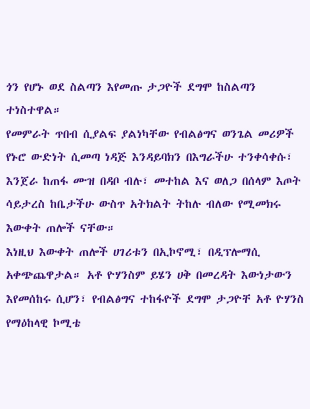ጎን የሆኑ ወደ ስልጣን እየመጡ ታጋዮች ደግሞ ከስልጣን ተነስተዋል።
የመምራት ጥበብ ሲያልፍ ያልነካቸው የብልፅግና ወንጌል መሪዎች የኑሮ ውድነት ሲመጣ ነዳጅ እንዳይባክን በእግራችሁ ተንቀሳቀሱ፣ እንጀራ ከጠፋ ሙዝ በዳቦ ብሉ፣ መተከል እና ወለጋ በሰላም እጦት ሳይታረስ ከቤታችሁ ውስጥ አትክልት ትከሉ ብለው የሚመክሩ እውቀት ጠሎች ናቸው።
እነዚህ እውቀት ጠሎች ሀገሪቱን በኢኮኖሚ፣ በዲፕሎማሲ አቀጭጨዋታል። አቶ ዮሃንስም ይሄን ሀቅ በመረዳት እውነታውን እየመሰከሩ ሲሆን፣ የብልፅግና ተከፋዮች ደግሞ ታጋዮቸ አቶ ዮሃንስ የማዕከላዊ ኮሚቴ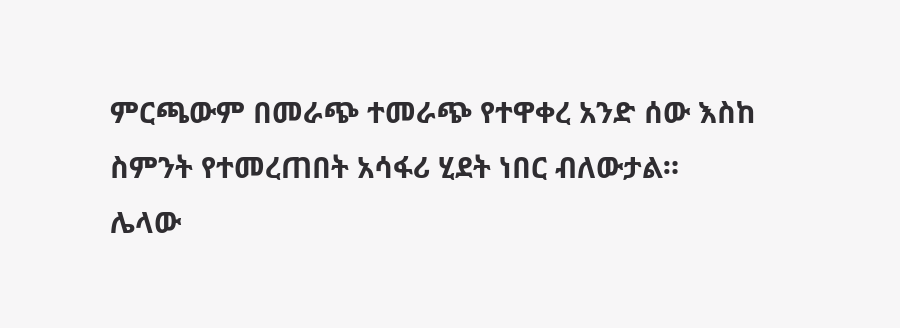ምርጫውም በመራጭ ተመራጭ የተዋቀረ አንድ ሰው እስከ ስምንት የተመረጠበት አሳፋሪ ሂደት ነበር ብለውታል።
ሌላው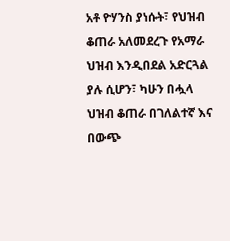አቶ ዮሃንስ ያነሱት፣ የህዝብ ቆጠራ አለመደረጉ የአማራ ህዝብ እንዲበደል አድርጓል ያሉ ሲሆን፣ ካሁን በሗላ ህዝብ ቆጠራ በገለልተኛ እና በውጭ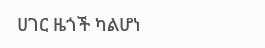ሀገር ዜጎች ካልሆነ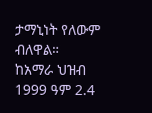ታማኒነት የለውም ብለዋል።
ከአማራ ህዝብ 1999 ዓም 2.4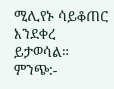ሚሊየኑ ሳይቆጠር እንደቀረ ይታወሳል።
ምንጭ:-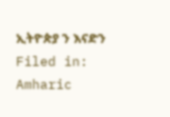ኢትዮጵያ ን እናድን
Filed in: Amharic